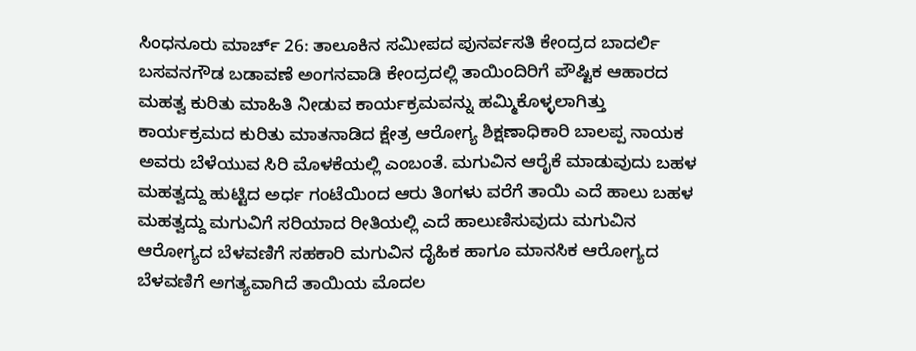ಸಿಂಧನೂರು ಮಾರ್ಚ್ 26: ತಾಲೂಕಿನ ಸಮೀಪದ ಪುನರ್ವಸತಿ ಕೇಂದ್ರದ ಬಾದರ್ಲಿ ಬಸವನಗೌಡ ಬಡಾವಣೆ ಅಂಗನವಾಡಿ ಕೇಂದ್ರದಲ್ಲಿ ತಾಯಿಂದಿರಿಗೆ ಪೌಷ್ಟಿಕ ಆಹಾರದ ಮಹತ್ವ ಕುರಿತು ಮಾಹಿತಿ ನೀಡುವ ಕಾರ್ಯಕ್ರಮವನ್ನು ಹಮ್ಮಿಕೊಳ್ಳಲಾಗಿತ್ತು
ಕಾರ್ಯಕ್ರಮದ ಕುರಿತು ಮಾತನಾಡಿದ ಕ್ಷೇತ್ರ ಆರೋಗ್ಯ ಶಿಕ್ಷಣಾಧಿಕಾರಿ ಬಾಲಪ್ಪ ನಾಯಕ ಅವರು ಬೆಳೆಯುವ ಸಿರಿ ಮೊಳಕೆಯಲ್ಲಿ ಎಂಬಂತೆ. ಮಗುವಿನ ಆರೈಕೆ ಮಾಡುವುದು ಬಹಳ ಮಹತ್ವದ್ದು ಹುಟ್ಟಿದ ಅರ್ಧ ಗಂಟೆಯಿಂದ ಆರು ತಿಂಗಳು ವರೆಗೆ ತಾಯಿ ಎದೆ ಹಾಲು ಬಹಳ ಮಹತ್ವದ್ದು ಮಗುವಿಗೆ ಸರಿಯಾದ ರೀತಿಯಲ್ಲಿ ಎದೆ ಹಾಲುಣಿಸುವುದು ಮಗುವಿನ ಆರೋಗ್ಯದ ಬೆಳವಣಿಗೆ ಸಹಕಾರಿ ಮಗುವಿನ ದೈಹಿಕ ಹಾಗೂ ಮಾನಸಿಕ ಆರೋಗ್ಯದ ಬೆಳವಣಿಗೆ ಅಗತ್ಯವಾಗಿದೆ ತಾಯಿಯ ಮೊದಲ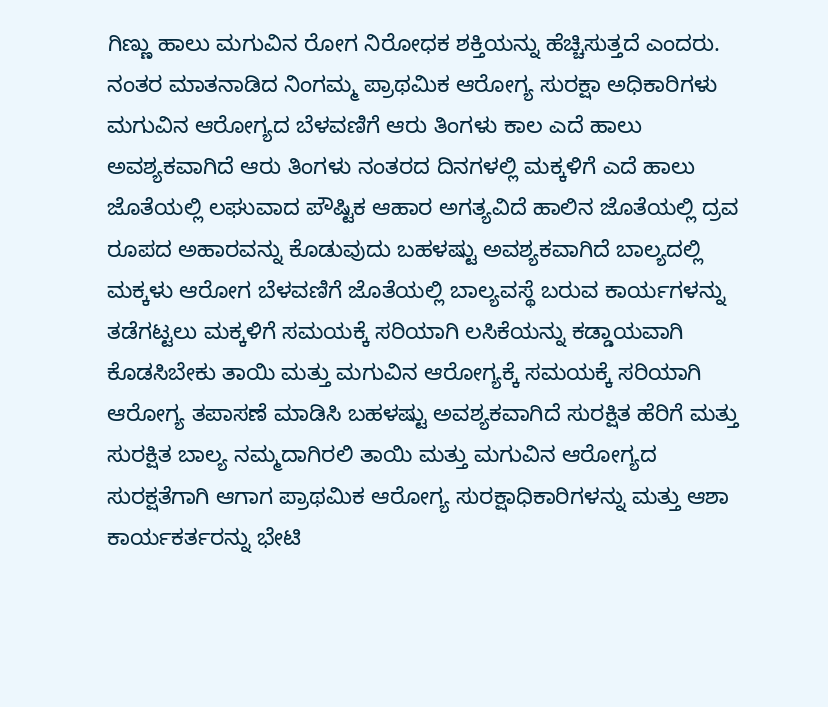ಗಿಣ್ಣು ಹಾಲು ಮಗುವಿನ ರೋಗ ನಿರೋಧಕ ಶಕ್ತಿಯನ್ನು ಹೆಚ್ಚಿಸುತ್ತದೆ ಎಂದರು.
ನಂತರ ಮಾತನಾಡಿದ ನಿಂಗಮ್ಮ ಪ್ರಾಥಮಿಕ ಆರೋಗ್ಯ ಸುರಕ್ಷಾ ಅಧಿಕಾರಿಗಳು ಮಗುವಿನ ಆರೋಗ್ಯದ ಬೆಳವಣಿಗೆ ಆರು ತಿಂಗಳು ಕಾಲ ಎದೆ ಹಾಲು ಅವಶ್ಯಕವಾಗಿದೆ ಆರು ತಿಂಗಳು ನಂತರದ ದಿನಗಳಲ್ಲಿ ಮಕ್ಕಳಿಗೆ ಎದೆ ಹಾಲು ಜೊತೆಯಲ್ಲಿ ಲಘುವಾದ ಪೌಷ್ಟಿಕ ಆಹಾರ ಅಗತ್ಯವಿದೆ ಹಾಲಿನ ಜೊತೆಯಲ್ಲಿ ದ್ರವ ರೂಪದ ಅಹಾರವನ್ನು ಕೊಡುವುದು ಬಹಳಷ್ಟು ಅವಶ್ಯಕವಾಗಿದೆ ಬಾಲ್ಯದಲ್ಲಿ ಮಕ್ಕಳು ಆರೋಗ ಬೆಳವಣಿಗೆ ಜೊತೆಯಲ್ಲಿ ಬಾಲ್ಯವಸ್ಥೆ ಬರುವ ಕಾರ್ಯಗಳನ್ನು ತಡೆಗಟ್ಟಲು ಮಕ್ಕಳಿಗೆ ಸಮಯಕ್ಕೆ ಸರಿಯಾಗಿ ಲಸಿಕೆಯನ್ನು ಕಡ್ಡಾಯವಾಗಿ ಕೊಡಸಿಬೇಕು ತಾಯಿ ಮತ್ತು ಮಗುವಿನ ಆರೋಗ್ಯಕ್ಕೆ ಸಮಯಕ್ಕೆ ಸರಿಯಾಗಿ ಆರೋಗ್ಯ ತಪಾಸಣೆ ಮಾಡಿಸಿ ಬಹಳಷ್ಟು ಅವಶ್ಯಕವಾಗಿದೆ ಸುರಕ್ಷಿತ ಹೆರಿಗೆ ಮತ್ತು ಸುರಕ್ಷಿತ ಬಾಲ್ಯ ನಮ್ಮದಾಗಿರಲಿ ತಾಯಿ ಮತ್ತು ಮಗುವಿನ ಆರೋಗ್ಯದ ಸುರಕ್ಷತೆಗಾಗಿ ಆಗಾಗ ಪ್ರಾಥಮಿಕ ಆರೋಗ್ಯ ಸುರಕ್ಷಾಧಿಕಾರಿಗಳನ್ನು ಮತ್ತು ಆಶಾ ಕಾರ್ಯಕರ್ತರನ್ನು ಭೇಟಿ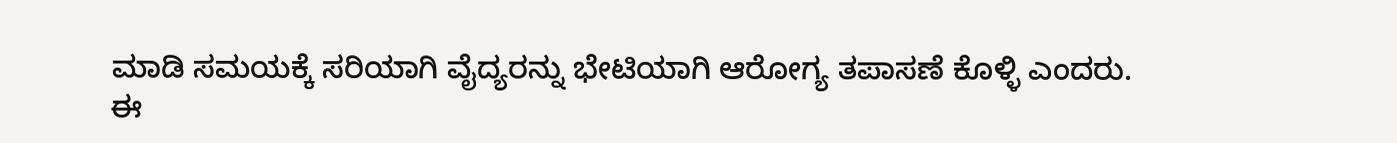ಮಾಡಿ ಸಮಯಕ್ಕೆ ಸರಿಯಾಗಿ ವೈದ್ಯರನ್ನು ಭೇಟಿಯಾಗಿ ಆರೋಗ್ಯ ತಪಾಸಣೆ ಕೊಳ್ಳಿ ಎಂದರು.
ಈ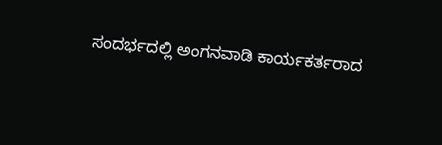ಸಂದರ್ಭದಲ್ಲಿ ಅಂಗನವಾಡಿ ಕಾರ್ಯಕರ್ತರಾದ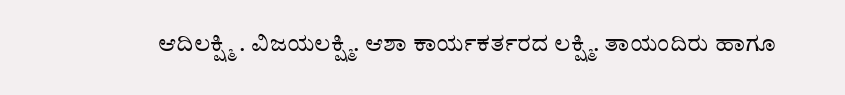ಆದಿಲಕ್ಷ್ಮಿ . ವಿಜಯಲಕ್ಷ್ಮಿ. ಆಶಾ ಕಾರ್ಯಕರ್ತರದ ಲಕ್ಷ್ಮಿ. ತಾಯಂದಿರು ಹಾಗೂ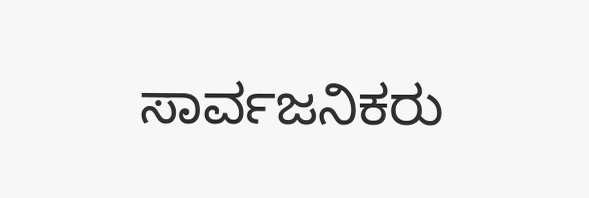ಸಾರ್ವಜನಿಕರು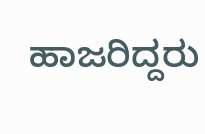ಹಾಜರಿದ್ದರು